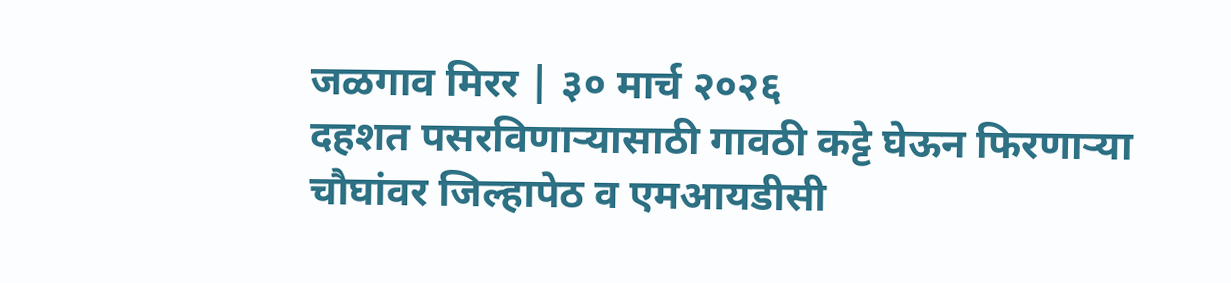जळगाव मिरर | ३० मार्च २०२६
दहशत पसरविणाऱ्यासाठी गावठी कट्टे घेऊन फिरणाऱ्या चौघांवर जिल्हापेठ व एमआयडीसी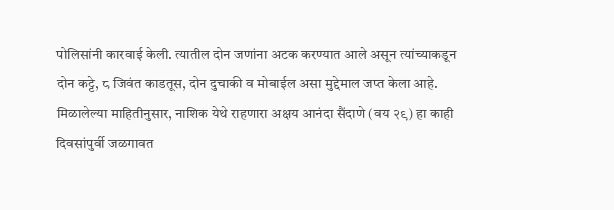पोलिसांनी कारवाई केली. त्यातील दोन जणांना अटक करण्यात आले असून त्यांच्याकडून दोन कट्टे, ८ जिवंत काडतूस, दोन दुचाकी व मोबाईल असा मुद्देमाल जप्त केला आहे.
मिळालेल्या माहितीनुसार, नाशिक येथे राहणारा अक्षय आनंदा सैंदाणे (वय २९) हा काही दिवसांपुर्वी जळगावत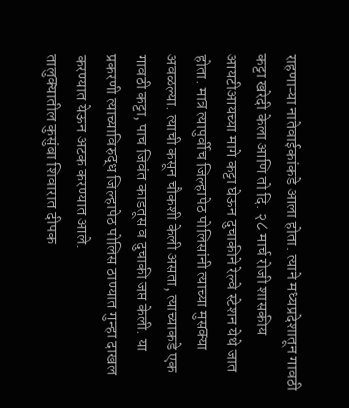राहणाऱ्या नातेवाईकांकडे आला होता. त्याने मध्यप्रदेशातून गावठी कट्टा खरेदी केला आणि तो दि. २८ मार्च रोजी शासकीय आयटीआयच्या मागे कट्टा घेऊन दुचाकीने रेल्वे स्टेशन येथे जात होता. मात्र त्यापुर्वीच जिल्हापेठ पोलिसांनी त्याच्या मुसक्या अवळल्या. त्याची कसून चौकशी केली असता, त्याच्याकडे एक गावठी कट्टा, पाच जिवंत काडतूस व दुचाकी जप्त केली. या प्रकरणी त्याच्याविरुद्ध जिल्हापेठ पोलिस ठाण्यात गुन्हा दाखल करण्यात येऊन अटक करण्यात आले.
तालुक्यातील कुसुंबा शिवारात दीपक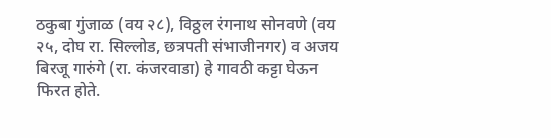ठकुबा गुंजाळ (वय २८), विठ्ठल रंगनाथ सोनवणे (वय २५, दोघ रा. सिल्लोड, छत्रपती संभाजीनगर) व अजय बिरजू गारुंगे (रा. कंजरवाडा) हे गावठी कट्टा घेऊन फिरत होते.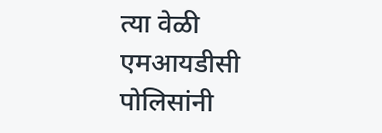त्या वेळी एमआयडीसी पोलिसांनी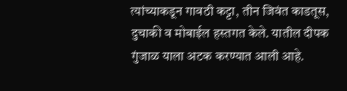त्यांच्याकडून गावठी कट्टा, तीन जिवंत काडतूस, दुचाकी व मोबाईल हस्तगत केले. यातील दीपक गुंजाळ याला अटक करण्यात आली आहे.